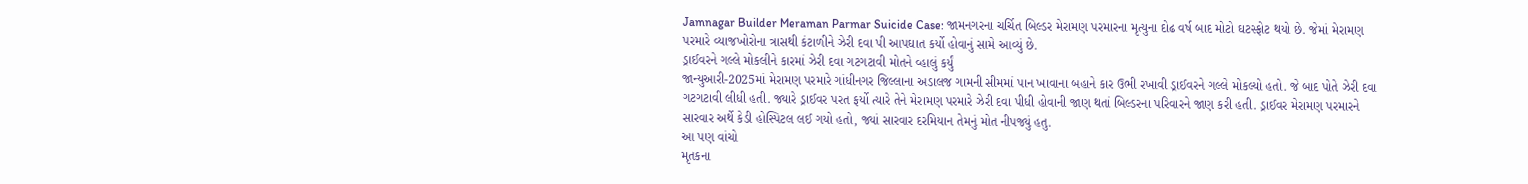Jamnagar Builder Meraman Parmar Suicide Case: જામનગરના ચર્ચિત બિલ્ડર મેરામણ પરમારના મૃત્યુના દોઢ વર્ષ બાદ મોટો ઘટસ્ફોટ થયો છે. જેમાં મેરામણ પરમારે વ્યાજખોરોના ત્રાસથી કંટાળીને ઝેરી દવા પી આપઘાત કર્યો હોવાનું સામે આવ્યું છે.
ડ્રાઈવરને ગલ્લે મોકલીને કારમાં ઝેરી દવા ગટગટાવી મોતને વ્હાલું કર્યું
જાન્યુઆરી-2025માં મેરામણ પરમારે ગાંધીનગર જિલ્લાના અડાલજ ગામની સીમમાં પાન ખાવાના બહાને કાર ઉભી રખાવી ડ્રાઈવરને ગલ્લે મોકલ્યો હતો. જે બાદ પોતે ઝેરી દવા ગટગટાવી લીધી હતી. જ્યારે ડ્રાઈવર પરત ફર્યો ત્યારે તેને મેરામણ પરમારે ઝેરી દવા પીધી હોવાની જાણ થતાં બિલ્ડરના પરિવારને જાણ કરી હતી. ડ્રાઈવર મેરામણ પરમારને સારવાર અર્થે કેડી હોસ્પિટલ લઈ ગયો હતો, જ્યાં સારવાર દરમિયાન તેમનું મોત નીપજ્યું હતુ.
આ પણ વાંચો
મૃતકના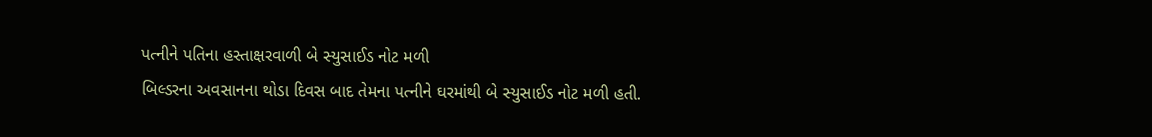પત્નીને પતિના હસ્તાક્ષરવાળી બે સ્યુસાઈડ નોટ મળી
બિલ્ડરના અવસાનના થોડા દિવસ બાદ તેમના પત્નીને ઘરમાંથી બે સ્યુસાઈડ નોટ મળી હતી.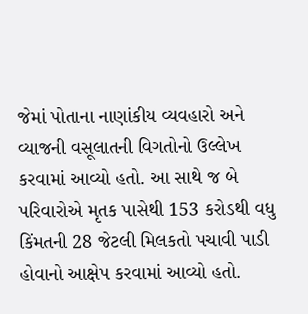જેમાં પોતાના નાણાંકીય વ્યવહારો અને વ્યાજની વસૂલાતની વિગતોનો ઉલ્લેખ કરવામાં આવ્યો હતો. આ સાથે જ બે પરિવારોએ મૃતક પાસેથી 153 કરોડથી વધુ કિંમતની 28 જેટલી મિલકતો પચાવી પાડી હોવાનો આક્ષેપ કરવામાં આવ્યો હતો.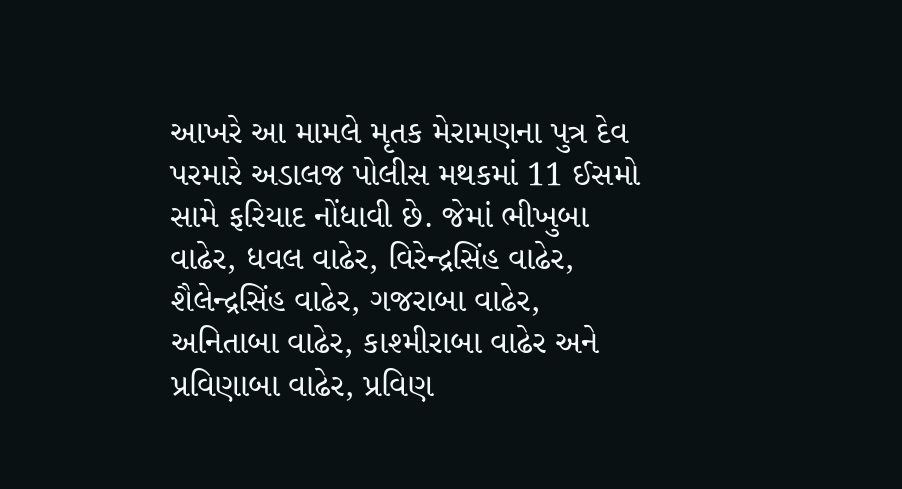આખરે આ મામલે મૃતક મેરામણના પુત્ર દેવ પરમારે અડાલજ પોલીસ મથકમાં 11 ઈસમો સામે ફરિયાદ નોંધાવી છે. જેમાં ભીખુબા વાઢેર, ધવલ વાઢેર, વિરેન્દ્રસિંહ વાઢેર, શૈલેન્દ્રસિંહ વાઢેર, ગજરાબા વાઢેર, અનિતાબા વાઢેર, કાશ્મીરાબા વાઢેર અને પ્રવિણાબા વાઢેર, પ્રવિણ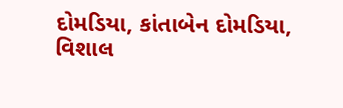દોમડિયા, કાંતાબેન દોમડિયા, વિશાલ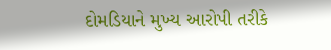દોમડિયાને મુખ્ય આરોપી તરીકે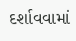દર્શાવવામાં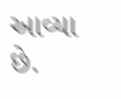આવ્યા છે.